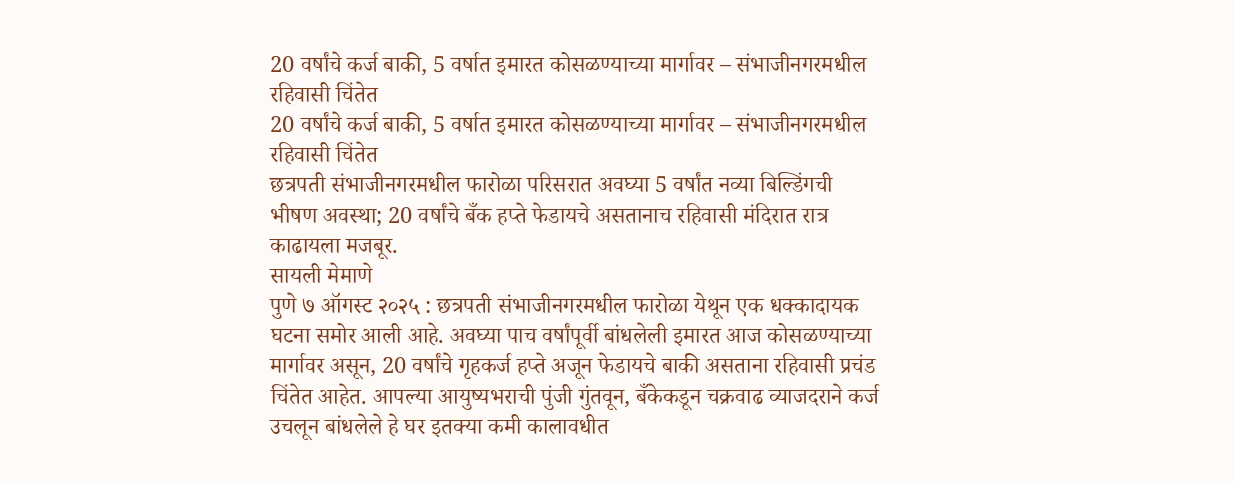20 वर्षांचे कर्ज बाकी, 5 वर्षात इमारत कोसळण्याच्या मार्गावर – संभाजीनगरमधील रहिवासी चिंतेत
20 वर्षांचे कर्ज बाकी, 5 वर्षात इमारत कोसळण्याच्या मार्गावर – संभाजीनगरमधील रहिवासी चिंतेत
छत्रपती संभाजीनगरमधील फारोळा परिसरात अवघ्या 5 वर्षांत नव्या बिल्डिंगची भीषण अवस्था; 20 वर्षांचे बँक हप्ते फेडायचे असतानाच रहिवासी मंदिरात रात्र काढायला मजबूर.
सायली मेमाणे
पुणे ७ ऑगस्ट २०२५ : छत्रपती संभाजीनगरमधील फारोळा येथून एक धक्कादायक घटना समोर आली आहे. अवघ्या पाच वर्षांपूर्वी बांधलेली इमारत आज कोसळण्याच्या मार्गावर असून, 20 वर्षांचे गृहकर्ज हप्ते अजून फेडायचे बाकी असताना रहिवासी प्रचंड चिंतेत आहेत. आपल्या आयुष्यभराची पुंजी गुंतवून, बँकेकडून चक्रवाढ व्याजदराने कर्ज उचलून बांधलेले हे घर इतक्या कमी कालावधीत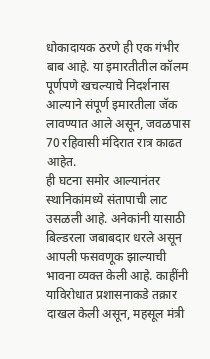धोकादायक ठरणे ही एक गंभीर बाब आहे. या इमारतीतील कॉलम पूर्णपणे खचल्याचे निदर्शनास आल्याने संपूर्ण इमारतीला जॅक लावण्यात आले असून, जवळपास 70 रहिवासी मंदिरात रात्र काढत आहेत.
ही घटना समोर आल्यानंतर स्थानिकांमध्ये संतापाची लाट उसळली आहे. अनेकांनी यासाठी बिल्डरला जबाबदार धरले असून आपली फसवणूक झाल्याची भावना व्यक्त केली आहे. काहींनी याविरोधात प्रशासनाकडे तक्रार दाखल केली असून, महसूल मंत्री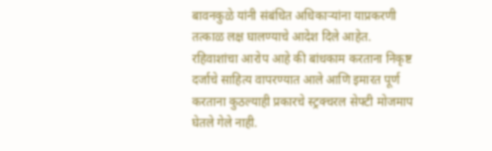बावनकुळे यांनी संबंधित अधिकाऱ्यांना याप्रकरणी तत्काळ लक्ष घालण्याचे आदेश दिले आहेत. रहिवाशांचा आरोप आहे की बांधकाम करताना निकृष्ट दर्जाचे साहित्य वापरण्यात आले आणि इमारत पूर्ण करताना कुठल्याही प्रकारचे स्ट्रक्चरल सेफ्टी मोजमाप घेतले गेले नाही.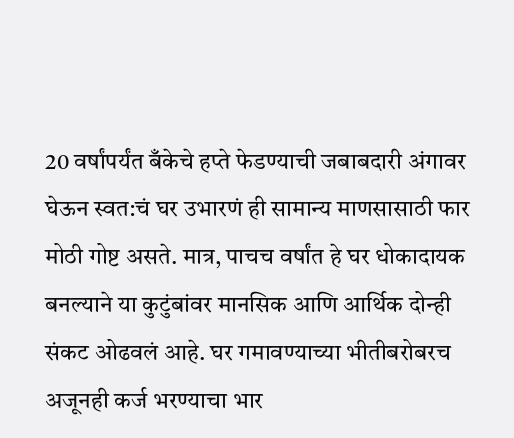20 वर्षांपर्यंत बँकेचे हप्ते फेडण्याची जबाबदारी अंगावर घेऊन स्वत:चं घर उभारणं ही सामान्य माणसासाठी फार मोठी गोष्ट असते. मात्र, पाचच वर्षांत हे घर धोकादायक बनल्याने या कुटुंबांवर मानसिक आणि आर्थिक दोन्ही संकट ओढवलं आहे. घर गमावण्याच्या भीतीबरोबरच अजूनही कर्ज भरण्याचा भार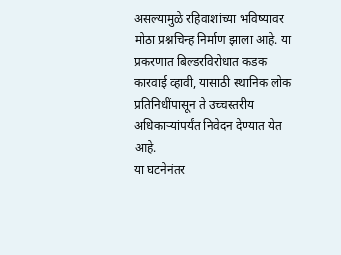असल्यामुळे रहिवाशांच्या भविष्यावर मोठा प्रश्नचिन्ह निर्माण झाला आहे. या प्रकरणात बिल्डरविरोधात कडक कारवाई व्हावी, यासाठी स्थानिक लोक प्रतिनिधींपासून ते उच्चस्तरीय अधिकाऱ्यांपर्यंत निवेदन देण्यात येत आहे.
या घटनेनंतर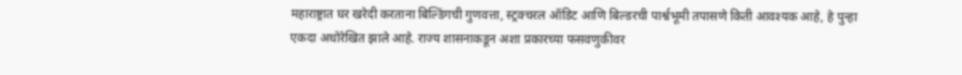महाराष्ट्रात घर खरेदी करताना बिल्डिंगची गुणवत्ता, स्ट्रक्चरल ऑडिट आणि बिल्डरची पार्श्वभूमी तपासणे किती आवश्यक आहे, हे पुन्हा एकदा अधोरेखित झाले आहे. राज्य शासनाकडून अशा प्रकारच्या फसवणुकीवर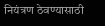नियंत्रण ठेवण्यासाठी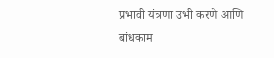प्रभावी यंत्रणा उभी करणे आणि बांधकाम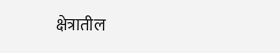क्षेत्रातील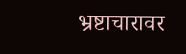भ्रष्टाचारावर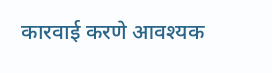कारवाई करणे आवश्यक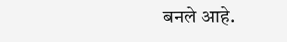बनले आहे.